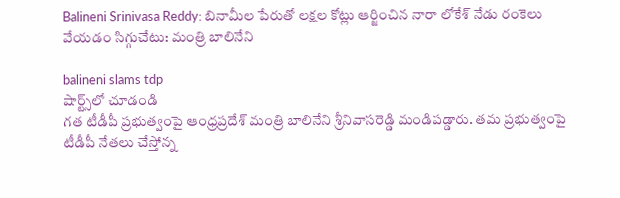Balineni Srinivasa Reddy: బినామీల పేరుతో లక్షల కోట్లు ఆర్జించిన నారా లోకేశ్ నేడు రంకెలు వేయడం సిగ్గుచేటు: మంత్రి బాలినేని

balineni slams tdp
షార్ట్స్‌లో చూడండి
గ‌త టీడీపీ ప్ర‌భుత్వంపై ఆంధ్ర‌ప్ర‌దేశ్‌ మంత్రి బాలినేని శ్రీనివాసరెడ్డి మండిపడ్డారు. త‌మ ప్ర‌భుత్వంపై టీడీపీ నేత‌లు చేస్తోన్న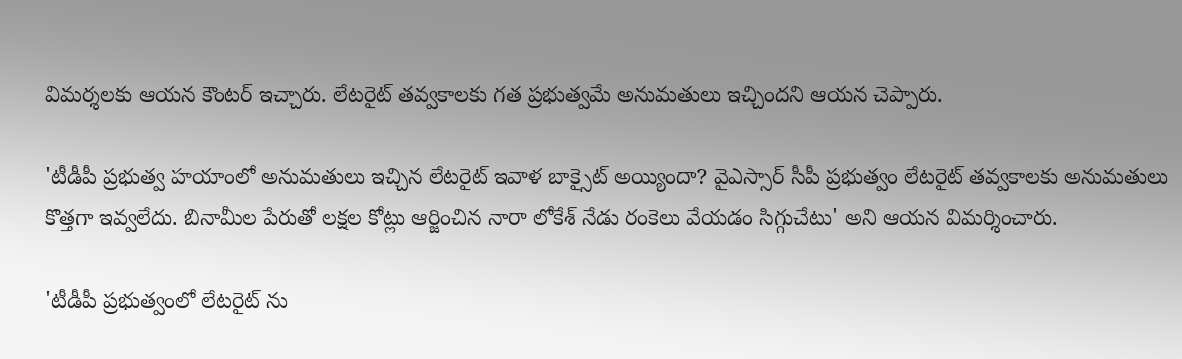విమ‌ర్శ‌ల‌కు ఆయ‌న కౌంట‌ర్ ఇచ్చారు. లేటరైట్ త‌వ్వ‌కాల‌కు గ‌త ప్ర‌భుత్వ‌మే అనుమ‌తులు ఇచ్చింద‌ని ఆయ‌న చెప్పారు.

'టీడీపీ ప్ర‌భుత్వ హయాంలో అనుమ‌తులు ఇచ్చిన లేటరైట్ ఇవాళ బాక్సైట్ అయ్యిందా? వైఎస్సార్ సీపీ ప్రభుత్వం లేటరైట్ తవ్వకాలకు అనుమతులు కొత్తగా ఇవ్వలేదు. బినామీల పేరుతో లక్షల కోట్లు ఆర్జించిన నారా లోకేశ్ నేడు రంకెలు వేయడం సిగ్గుచేటు' అని ఆయ‌న విమ‌ర్శించారు.

'టీడీపీ ప్రభుత్వంలో లేటరైట్ ను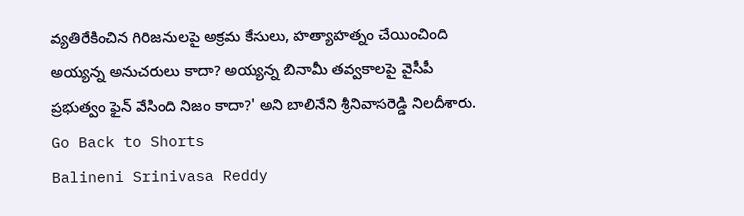వ్యతిరేకించిన గిరిజనులపై అక్రమ కేసులు, హత్యాహత్నం చేయించింది అయ్యన్న అనుచరులు కాదా? అయ్యన్న బినామీ తవ్వకాలపై వైసీపీ ప్రభుత్వం ఫైన్ వేసింది నిజం కాదా?' అని బాలినేని శ్రీ‌నివాస‌రెడ్డి నిల‌దీశారు.
Go Back to Shorts
Balineni Srinivasa Reddy